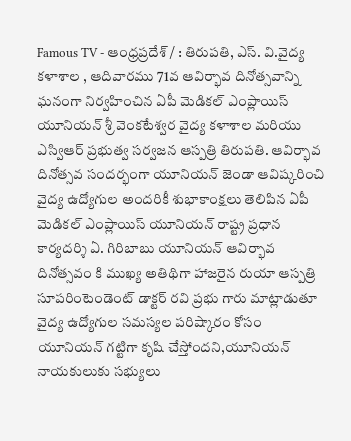Famous TV - ఆంధ్రప్రదేశ్ / : తిరుపతి, ఎస్. వి.వైద్య కళాశాల , ఆదివారము 71వ ఆవిర్భావ దినోత్సవాన్ని ఘనంగా నిర్వహించిన ఏపీ మెడికల్ ఎంప్లాయిస్ యూనియన్ శ్రీ వెంకటేశ్వర వైద్య కళాశాల మరియు ఎస్విఆర్ ప్రభుత్వ సర్వజన ఆస్పత్రి తిరుపతి. ఆవిర్భావ దినోత్సవ సందర్భంగా యూనియన్ జెండా ఆవిష్కరించి వైద్య ఉద్యోగుల అందరికీ శుభాకాంక్షలు తెలిపిన ఏపీ మెడికల్ ఎంప్లాయిస్ యూనియన్ రాష్ట్ర ప్రధాన కార్యదర్శి ఏ. గిరిబాబు యూనియన్ ఆవిర్భావ దినోత్సవం కి ముఖ్య అతిథిగా హాజరైన రుయా ఆస్పత్రి సూపరింటెండెంట్ డాక్టర్ రవి ప్రభు గారు మాట్లాడుతూ వైద్య ఉద్యోగుల సమస్యల పరిష్కారం కోసం యూనియన్ గట్టిగా కృషి చేస్తోందని,యూనియన్ నాయకులుకు సభ్యులు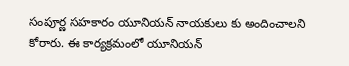సంపూర్ణ సహకారం యూనియన్ నాయకులు కు అందించాలని కోరారు. ఈ కార్యక్రమంలో యూనియన్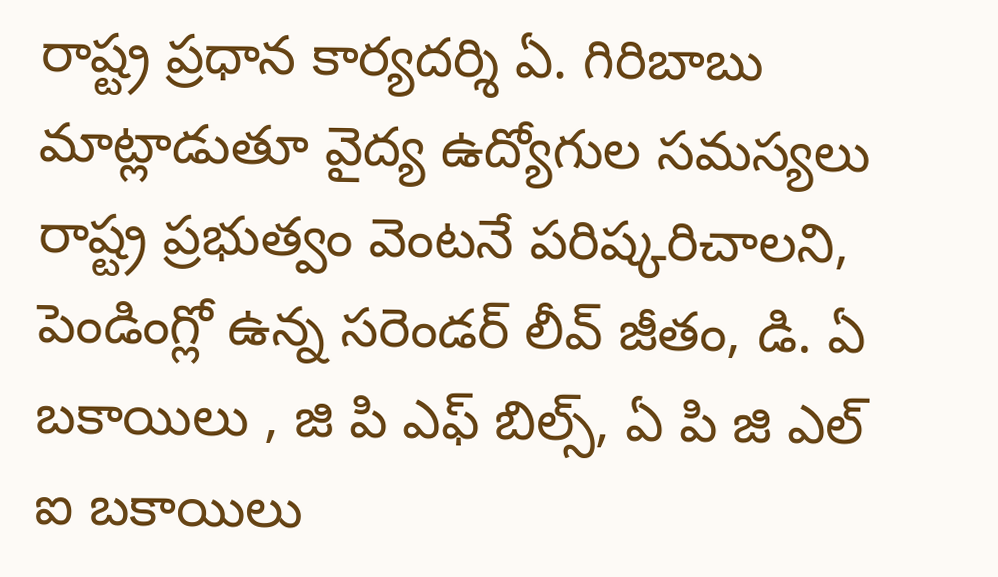రాష్ట్ర ప్రధాన కార్యదర్శి ఏ. గిరిబాబు మాట్లాడుతూ వైద్య ఉద్యోగుల సమస్యలు రాష్ట్ర ప్రభుత్వం వెంటనే పరిష్కరిచాలని, పెండింగ్లో ఉన్న సరెండర్ లీవ్ జీతం, డి. ఏ బకాయిలు , జి పి ఎఫ్ బిల్స్, ఏ పి జి ఎల్ ఐ బకాయిలు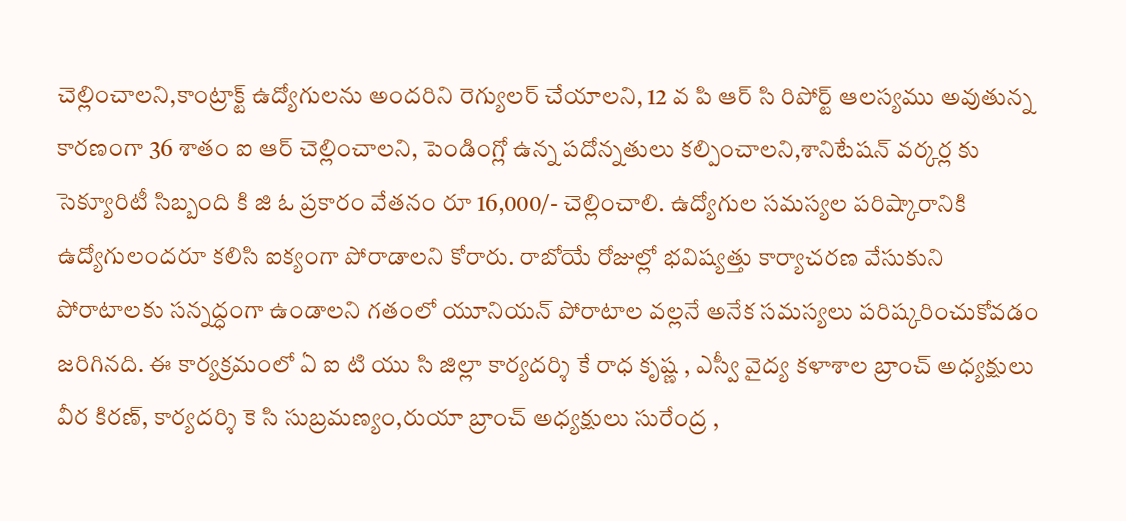చెల్లించాలని,కాంట్రాక్ట్ ఉద్యోగులను అందరిని రెగ్యులర్ చేయాలని, 12 వ పి ఆర్ సి రిపోర్ట్ ఆలస్యము అవుతున్న కారణంగా 36 శాతం ఐ ఆర్ చెల్లించాలని, పెండింగ్లో ఉన్న పదోన్నతులు కల్పించాలని,శానిటేషన్ వర్కర్ల కు సెక్యూరిటీ సిబ్బంది కి జి ఓ ప్రకారం వేతనం రూ 16,000/- చెల్లించాలి. ఉద్యోగుల సమస్యల పరిష్కారానికి ఉద్యోగులందరూ కలిసి ఐక్యంగా పోరాడాలని కోరారు. రాబోయే రోజుల్లో భవిష్యత్తు కార్యాచరణ వేసుకుని పోరాటాలకు సన్నద్ధంగా ఉండాలని గతంలో యూనియన్ పోరాటాల వల్లనే అనేక సమస్యలు పరిష్కరించుకోవడం జరిగినది. ఈ కార్యక్రమంలో ఏ ఐ టి యు సి జిల్లా కార్యదర్శి కే రాధ కృష్ణ , ఎస్వీ వైద్య కళాశాల బ్రాంచ్ అధ్యక్షులు వీర కిరణ్, కార్యదర్శి కె సి సుబ్రమణ్యం,రుయా బ్రాంచ్ అధ్యక్షులు సురేంద్ర ,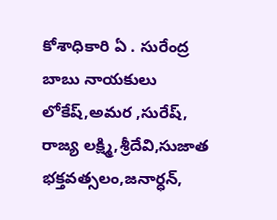కోశాధికారి ఏ . సురేంద్ర బాబు నాయకులు లోకేష్,అమర ,సురేష్, రాజ్య లక్ష్మి,శ్రీదేవి,సుజాత భక్తవత్సలం,జనార్ధన్,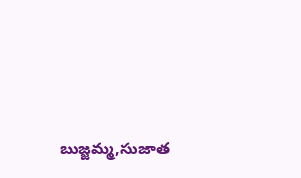బుజ్జమ్మ,సుజాత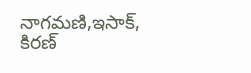నాగమణి,ఇసాక్, కిరణ్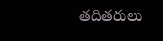తదితరులు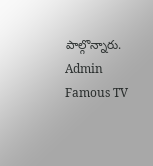పాల్గొన్నారు.
Admin
Famous TV